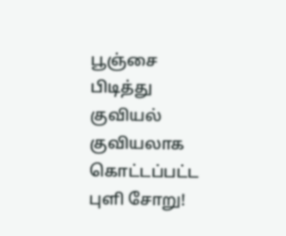பூஞ்சை பிடித்து குவியல் குவியலாக கொட்டப்பட்ட புளி சோறு!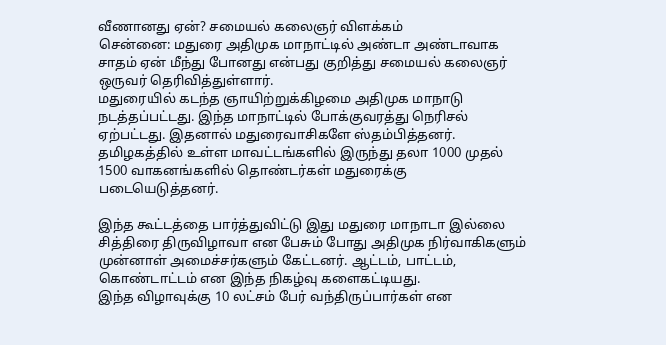வீணானது ஏன்? சமையல் கலைஞர் விளக்கம்
சென்னை: மதுரை அதிமுக மாநாட்டில் அண்டா அண்டாவாக சாதம் ஏன் மீந்து போனது என்பது குறித்து சமையல் கலைஞர் ஒருவர் தெரிவித்துள்ளார்.
மதுரையில் கடந்த ஞாயிற்றுக்கிழமை அதிமுக மாநாடு நடத்தப்பட்டது. இந்த மாநாட்டில் போக்குவரத்து நெரிசல் ஏற்பட்டது. இதனால் மதுரைவாசிகளே ஸ்தம்பித்தனர். தமிழகத்தில் உள்ள மாவட்டங்களில் இருந்து தலா 1000 முதல் 1500 வாகனங்களில் தொண்டர்கள் மதுரைக்கு படையெடுத்தனர்.

இந்த கூட்டத்தை பார்த்துவிட்டு இது மதுரை மாநாடா இல்லை சித்திரை திருவிழாவா என பேசும் போது அதிமுக நிர்வாகிகளும் முன்னாள் அமைச்சர்களும் கேட்டனர். ஆட்டம், பாட்டம், கொண்டாட்டம் என இந்த நிகழ்வு களைகட்டியது.
இந்த விழாவுக்கு 10 லட்சம் பேர் வந்திருப்பார்கள் என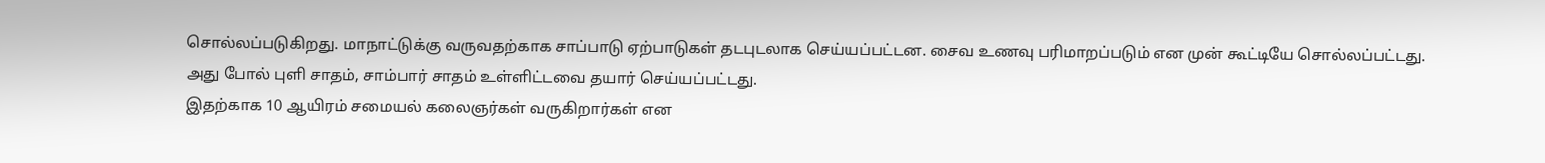சொல்லப்படுகிறது. மாநாட்டுக்கு வருவதற்காக சாப்பாடு ஏற்பாடுகள் தடபுடலாக செய்யப்பட்டன. சைவ உணவு பரிமாறப்படும் என முன் கூட்டியே சொல்லப்பட்டது. அது போல் புளி சாதம், சாம்பார் சாதம் உள்ளிட்டவை தயார் செய்யப்பட்டது.
இதற்காக 10 ஆயிரம் சமையல் கலைஞர்கள் வருகிறார்கள் என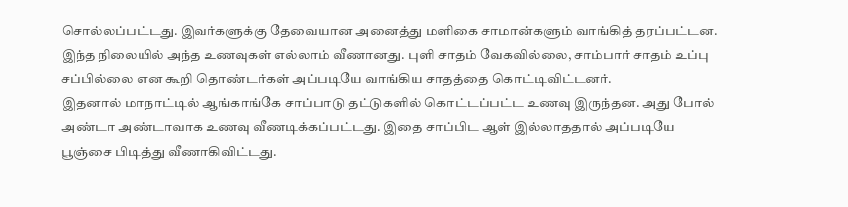சொல்லப்பட்டது. இவர்களுக்கு தேவையான அனைத்து மளிகை சாமான்களும் வாங்கித் தரப்பட்டன. இந்த நிலையில் அந்த உணவுகள் எல்லாம் வீணானது. புளி சாதம் வேகவில்லை, சாம்பார் சாதம் உப்பு சப்பில்லை என கூறி தொண்டர்கள் அப்படியே வாங்கிய சாதத்தை கொட்டிவிட்டனர்.
இதனால் மாநாட்டில் ஆங்காங்கே சாப்பாடு தட்டுகளில் கொட்டப்பட்ட உணவு இருந்தன. அது போல் அண்டா அண்டாவாக உணவு வீணடிக்கப்பட்டது. இதை சாப்பிட ஆள் இல்லாததால் அப்படியே பூஞ்சை பிடித்து வீணாகிவிட்டது.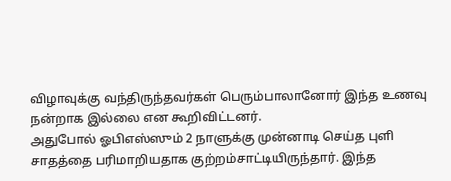விழாவுக்கு வந்திருந்தவர்கள் பெரும்பாலானோர் இந்த உணவு நன்றாக இல்லை என கூறிவிட்டனர்.
அதுபோல் ஓபிஎஸ்ஸும் 2 நாளுக்கு முன்னாடி செய்த புளி சாதத்தை பரிமாறியதாக குற்றம்சாட்டியிருந்தார். இந்த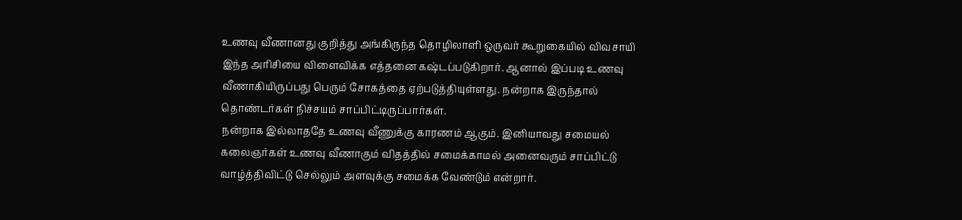உணவு வீணானது குறித்து அங்கிருந்த தொழிலாளி ஒருவர் கூறுகையில் விவசாயி இந்த அரிசியை விளைவிக்க எத்தனை கஷ்டப்படுகிறார். ஆனால் இப்படி உணவு வீணாகியிருப்பது பெரும் சோகத்தை ஏற்படுத்தியுள்ளது. நன்றாக இருந்தால் தொண்டர்கள் நிச்சயம் சாப்பிட்டிருப்பார்கள்.
நன்றாக இல்லாததே உணவு வீணுக்கு காரணம் ஆகும். இனியாவது சமையல் கலைஞர்கள் உணவு வீணாகும் விதத்தில் சமைக்காமல் அனைவரும் சாப்பிட்டு வாழ்த்திவிட்டு செல்லும் அளவுக்கு சமைக்க வேண்டும் என்றார்.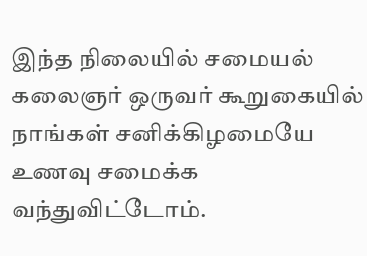இந்த நிலையில் சமையல் கலைஞர் ஒருவர் கூறுகையில் நாங்கள் சனிக்கிழமையே உணவு சமைக்க வந்துவிட்டோம்.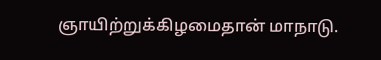ஞாயிற்றுக்கிழமைதான் மாநாடு.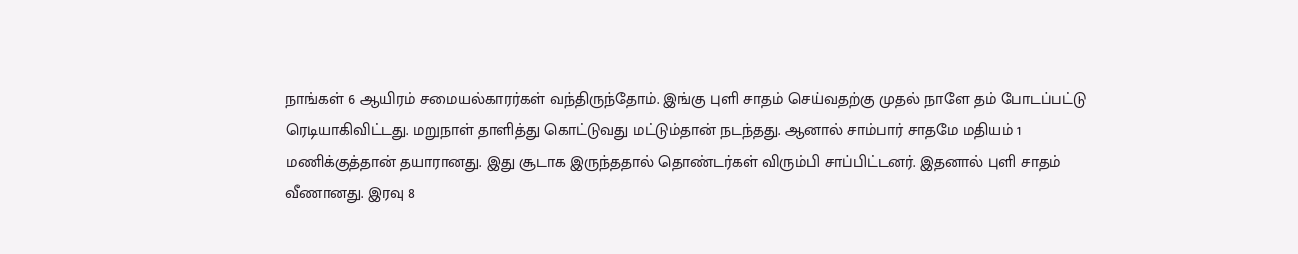நாங்கள் 6 ஆயிரம் சமையல்காரர்கள் வந்திருந்தோம். இங்கு புளி சாதம் செய்வதற்கு முதல் நாளே தம் போடப்பட்டு ரெடியாகிவிட்டது. மறுநாள் தாளித்து கொட்டுவது மட்டும்தான் நடந்தது. ஆனால் சாம்பார் சாதமே மதியம் 1 மணிக்குத்தான் தயாரானது. இது சூடாக இருந்ததால் தொண்டர்கள் விரும்பி சாப்பிட்டனர். இதனால் புளி சாதம் வீணானது. இரவு 8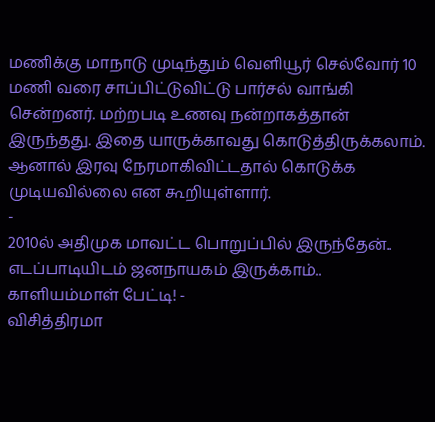மணிக்கு மாநாடு முடிந்தும் வெளியூர் செல்வோர் 10 மணி வரை சாப்பிட்டுவிட்டு பார்சல் வாங்கி சென்றனர். மற்றபடி உணவு நன்றாகத்தான் இருந்தது. இதை யாருக்காவது கொடுத்திருக்கலாம். ஆனால் இரவு நேரமாகிவிட்டதால் கொடுக்க முடியவில்லை என கூறியுள்ளார்.
-
2010ல் அதிமுக மாவட்ட பொறுப்பில் இருந்தேன்.. எடப்பாடியிடம் ஜனநாயகம் இருக்காம்.. காளியம்மாள் பேட்டி! -
விசித்திரமா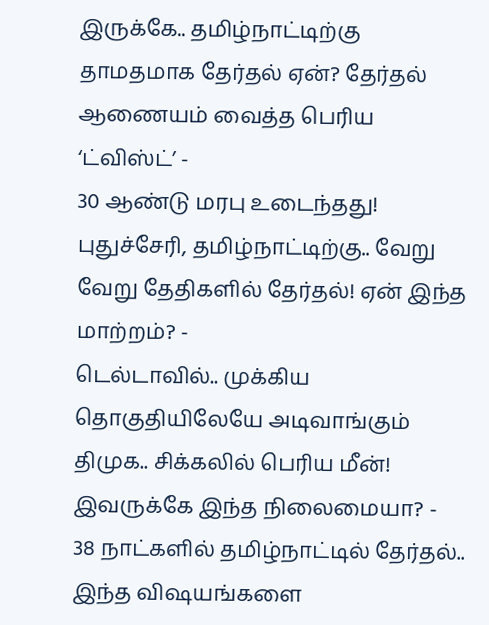இருக்கே.. தமிழ்நாட்டிற்கு தாமதமாக தேர்தல் ஏன்? தேர்தல் ஆணையம் வைத்த பெரிய ‘ட்விஸ்ட்’ -
30 ஆண்டு மரபு உடைந்தது! புதுச்சேரி, தமிழ்நாட்டிற்கு.. வேறு வேறு தேதிகளில் தேர்தல்! ஏன் இந்த மாற்றம்? -
டெல்டாவில்.. முக்கிய தொகுதியிலேயே அடிவாங்கும் திமுக.. சிக்கலில் பெரிய மீன்! இவருக்கே இந்த நிலைமையா? -
38 நாட்களில் தமிழ்நாட்டில் தேர்தல்.. இந்த விஷயங்களை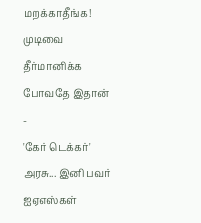மறக்காதீங்க! முடிவை தீர்மானிக்க போவதே இதான் -
'கேர் டெக்கர்' அரசு... இனி பவர் ஐஏஎஸ்கள்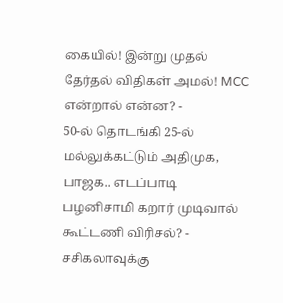கையில்! இன்று முதல் தேர்தல் விதிகள் அமல்! MCC என்றால் என்ன? -
50-ல் தொடங்கி 25-ல் மல்லுக்கட்டும் அதிமுக, பாஜக.. எடப்பாடி பழனிசாமி கறார் முடிவால் கூட்டணி விரிசல்? -
சசிகலாவுக்கு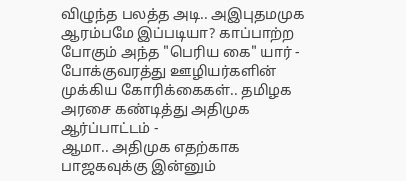விழுந்த பலத்த அடி.. அஇபுதமமுக ஆரம்பமே இப்படியா? காப்பாற்ற போகும் அந்த "பெரிய கை" யார் -
போக்குவரத்து ஊழியர்களின் முக்கிய கோரிக்கைகள்.. தமிழக அரசை கண்டித்து அதிமுக ஆர்ப்பாட்டம் -
ஆமா.. அதிமுக எதற்காக பாஜகவுக்கு இன்னும்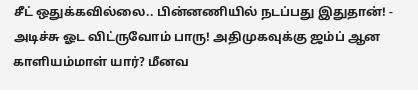சீட் ஒதுக்கவில்லை.. பின்னணியில் நடப்பது இதுதான்! -
அடிச்சு ஓட விட்ருவோம் பாரு! அதிமுகவுக்கு ஜம்ப் ஆன காளியம்மாள் யார்? மீனவ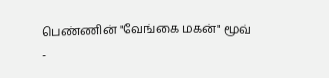பெண்ணின் "வேங்கை மகன்" மூவ் -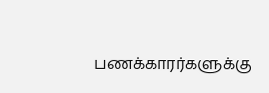பணக்காரர்களுக்கு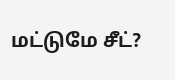மட்டுமே சீட்?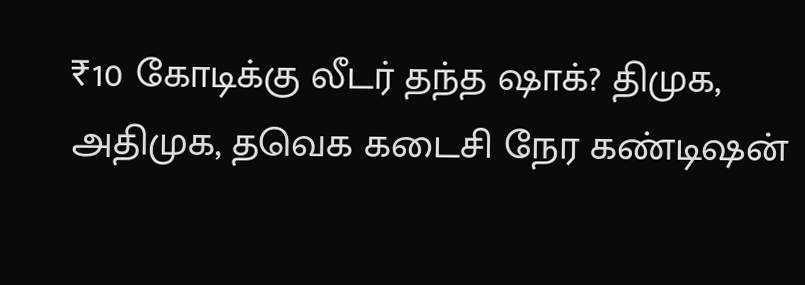₹10 கோடிக்கு லீடர் தந்த ஷாக்? திமுக, அதிமுக, தவெக கடைசி நேர கண்டிஷன்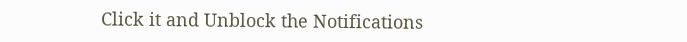Click it and Unblock the Notifications